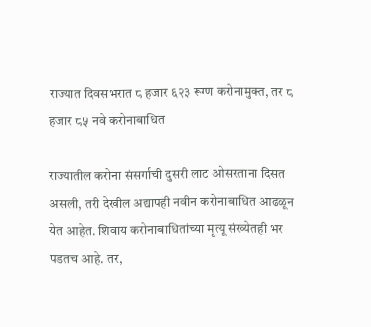राज्यात दिवसभरात ८ हजार ६२३ रूग्ण करोनामुक्त, तर ८ हजार ८५ नवे करोनाबाधित

राज्यातील करोना संसर्गाची दुसरी लाट ओसरताना दिसत असली, तरी देखील अद्यापही नवीन करोनाबाधित आढळून येत आहेत. शिवाय करोनाबाधितांच्या मृत्यू संख्येतही भर पडतच आहे. तर,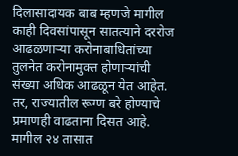दिलासादायक बाब म्हणजे मागील काही दिवसांपासून सातत्याने दररोज आढळणाऱ्या करोनाबाधितांच्या तुलनेत करोनामुक्त होणाऱ्यांची संख्या अधिक आढळून येत आहेत. तर, राज्यातील रूग्ण बरे होण्याचे प्रमाणही वाढताना दिसत आहे. मागील २४ तासात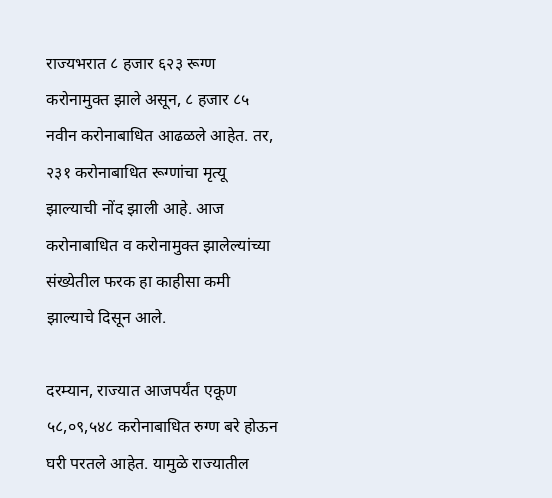राज्यभरात ८ हजार ६२३ रूग्ण करोनामुक्त झाले असून, ८ हजार ८५ नवीन करोनाबाधित आढळले आहेत. तर, २३१ करोनाबाधित रूग्णांचा मृत्यू झाल्याची नोंद झाली आहे. आज करोनाबाधित व करोनामुक्त झालेल्यांच्या संख्येतील फरक हा काहीसा कमी झाल्याचे दिसून आले.

दरम्यान, राज्यात आजपर्यंत एकूण ५८,०९,५४८ करोनाबाधित रुग्ण बरे होऊन घरी परतले आहेत. यामुळे राज्यातील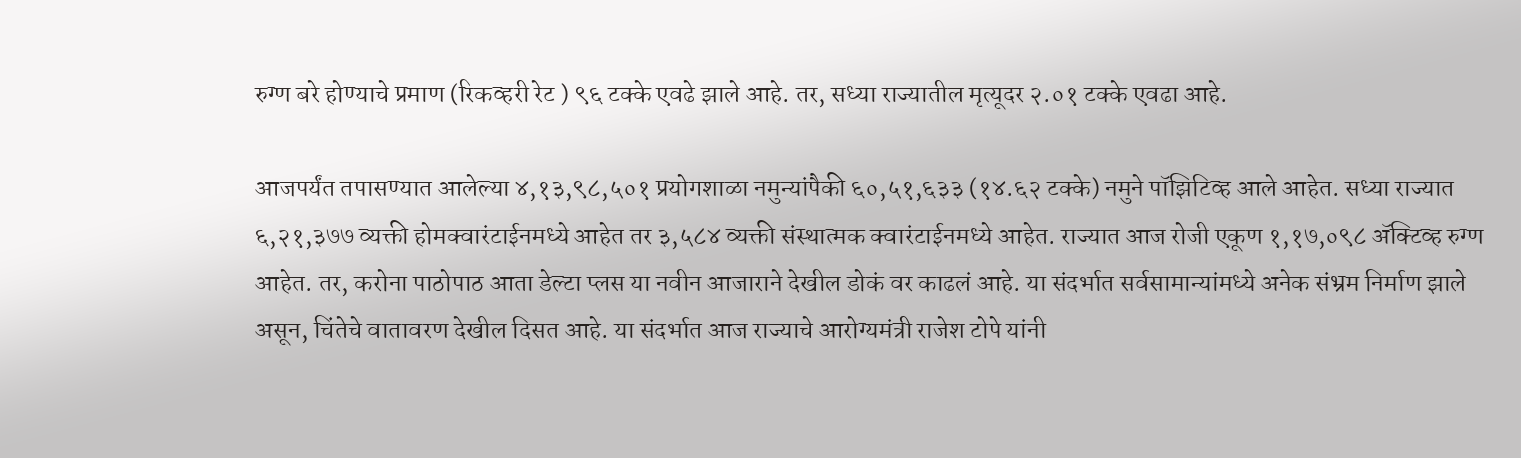रुग्ण बरे होण्याचे प्रमाण (रिकव्हरी रेट ) ९६ टक्के एवढे झाले आहे. तर, सध्या राज्यातील मृत्यूदर २.०१ टक्के एवढा आहे.

आजपर्यंत तपासण्यात आलेल्या ४,१३,९८,५०१ प्रयोगशाळा नमुन्यांपैकी ६०,५१,६३३ (१४.६२ टक्के) नमुने पॉझिटिव्ह आले आहेत. सध्या राज्यात ६,२१,३७७ व्यक्ती होमक्वारंटाईनमध्ये आहेत तर ३,५८४ व्यक्ती संस्थात्मक क्वारंटाईनमध्ये आहेत. राज्यात आज रोजी एकूण १,१७,०९८ ॲक्टिव्ह रुग्ण आहेत. तर, करोना पाठोपाठ आता डेल्टा प्लस या नवीन आजाराने देखील डोकं वर काढलं आहे. या संदर्भात सर्वसामान्यांमध्ये अनेक संभ्रम निर्माण झाले असून, चिंतेचे वातावरण देखील दिसत आहे. या संदर्भात आज राज्याचे आरोग्यमंत्री राजेश टोपे यांनी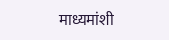माध्यमांशी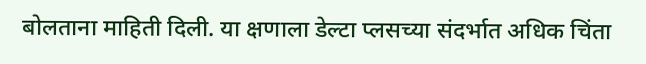बोलताना माहिती दिली. या क्षणाला डेल्टा प्लसच्या संदर्भात अधिक चिंता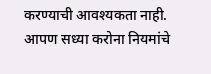करण्याची आवश्यकता नाही. आपण सध्या करोना नियमांचे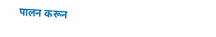पालन करून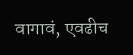वागावं, एवढीच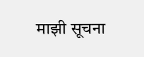माझी सूचना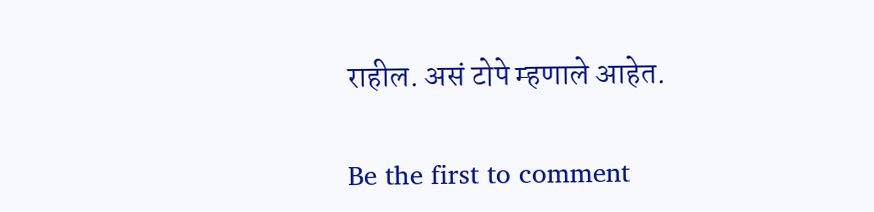राहील. असं टोपे म्हणाले आहेत.

Be the first to comment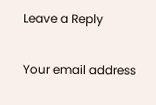Leave a Reply

Your email address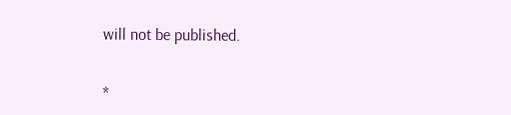will not be published.


*